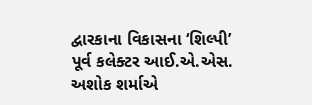દ્વારકાના વિકાસના ‘શિલ્પી’ પૂર્વ કલેક્ટર આઈ.એ.એસ. અશોક શર્માએ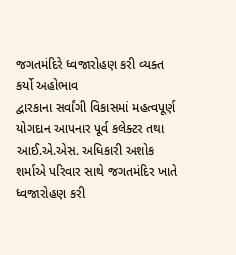જગતમંદિરે ધ્વજારોહણ કરી વ્યક્ત કર્યો અહોભાવ
દ્વારકાના સર્વાંગી વિકાસમાં મહત્વપૂર્ણ યોગદાન આપનાર પૂર્વ કલેક્ટર તથા આઈ.એ.એસ. અધિકારી અશોક શર્માએ પરિવાર સાથે જગતમંદિર ખાતે ધ્વજારોહણ કરી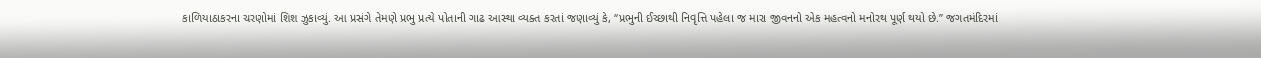કાળિયાઠાકરના ચરણોમાં શિશ ઝુકાવ્યું. આ પ્રસંગે તેમણે પ્રભુ પ્રત્યે પોતાની ગાઢ આસ્થા વ્યક્ત કરતાં જણાવ્યું કે, “પ્રભુની ઈચ્છાથી નિવૃત્તિ પહેલા જ મારા જીવનનો એક મહત્વનો મનોરથ પૂર્ણ થયો છે.” જગતમંદિરમાં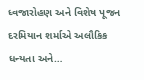ધ્વજારોહણ અને વિશેષ પૂજન દરમિયાન શર્માએ અલૌકિક ધન્યતા અને…